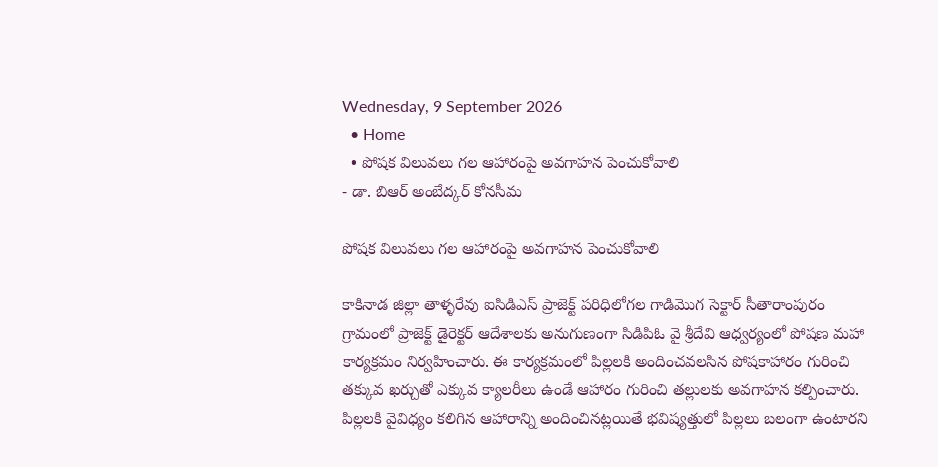Wednesday, 9 September 2026
  • Home
  • పోషక విలువలు గల ఆహారంపై అవగాహన పెంచుకోవాలి
- డా. బిఆర్ అంబేద్కర్ కోనసీమ

పోషక విలువలు గల ఆహారంపై అవగాహన పెంచుకోవాలి

కాకినాడ జిల్లా తాళ్ళరేవు ఐసిడిఎస్ ప్రాజెక్ట్ పరిధిలోగల గాడిమొగ సెక్టార్ సీతారాంపురం గ్రామంలో ప్రాజెక్ట్ డైరెక్టర్ ఆదేశాలకు అనుగుణంగా సిడిపిఓ వై శ్రీదేవి ఆధ్వర్యంలో పోషణ మహా కార్యక్రమం నిర్వహించారు. ఈ కార్యక్రమంలో పిల్లలకి అందించవలసిన పోషకాహారం గురించి తక్కువ ఖర్చుతో ఎక్కువ క్యాలరీలు ఉండే ఆహారం గురించి తల్లులకు అవగాహన కల్పించారు. పిల్లలకి వైవిధ్యం కలిగిన ఆహారాన్ని అందించినట్లయితే భవిష్యత్తులో పిల్లలు బలంగా ఉంటారని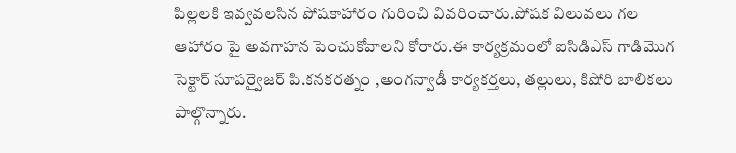పిల్లలకి ఇవ్వవలసిన పోషకాహారం గురించి వివరించారు.పోషక విలువలు గల ఆహారం పై అవగాహన పెంచుకోవాలని కోరారు.ఈ కార్యక్రమంలో ఐసిడిఎస్ గాడిమొగ సెక్టార్ సూపర్వైజర్ పి.కనకరత్నం ,అంగన్వాడీ కార్యకర్తలు, తల్లులు, కిషోరి బాలికలు పాల్గొన్నారు.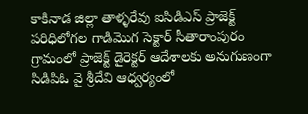కాకినాడ జిల్లా తాళ్ళరేవు ఐసిడిఎస్ ప్రాజెక్ట్ పరిధిలోగల గాడిమొగ సెక్టార్ సీతారాంపురం గ్రామంలో ప్రాజెక్ట్ డైరెక్టర్ ఆదేశాలకు అనుగుణంగా సిడిపిఓ వై శ్రీదేవి ఆధ్వర్యంలో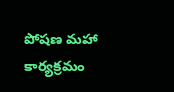పోషణ మహా కార్యక్రమం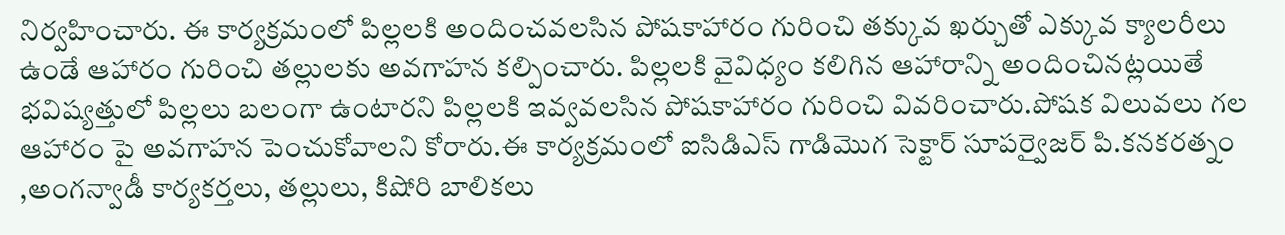నిర్వహించారు. ఈ కార్యక్రమంలో పిల్లలకి అందించవలసిన పోషకాహారం గురించి తక్కువ ఖర్చుతో ఎక్కువ క్యాలరీలు ఉండే ఆహారం గురించి తల్లులకు అవగాహన కల్పించారు. పిల్లలకి వైవిధ్యం కలిగిన ఆహారాన్ని అందించినట్లయితే భవిష్యత్తులో పిల్లలు బలంగా ఉంటారని పిల్లలకి ఇవ్వవలసిన పోషకాహారం గురించి వివరించారు.పోషక విలువలు గల ఆహారం పై అవగాహన పెంచుకోవాలని కోరారు.ఈ కార్యక్రమంలో ఐసిడిఎస్ గాడిమొగ సెక్టార్ సూపర్వైజర్ పి.కనకరత్నం ,అంగన్వాడీ కార్యకర్తలు, తల్లులు, కిషోరి బాలికలు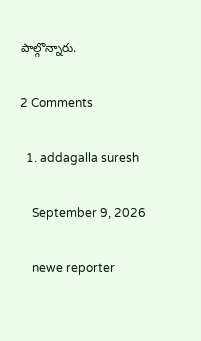పాల్గొన్నారు.

2 Comments

  1. addagalla suresh

    September 9, 2026

    newe reporter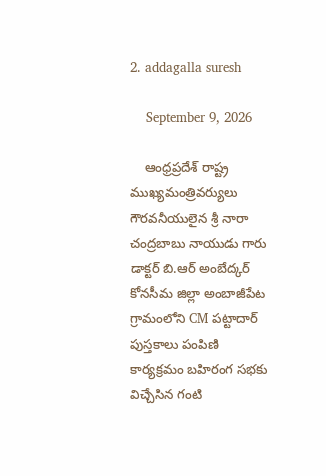2. addagalla suresh

    September 9, 2026

    ఆంధ్రప్రదేశ్ రాష్ట్ర ముఖ్యమంత్రివర్యులు గౌరవనీయులైన శ్రీ నారా చంద్రబాబు నాయుడు గారు డాక్టర్ బి.ఆర్ అంబేద్కర్ కోనసీమ జిల్లా అంబాజీపేట గ్రామంలోని CM పట్టాదార్ పుస్తకాలు పంపిణి కార్యక్రమం బహిరంగ సభకు విచ్చేసిన గంటి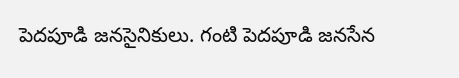పెదపూడి జనసైనికులు. గంటి పెదపూడి జనసేన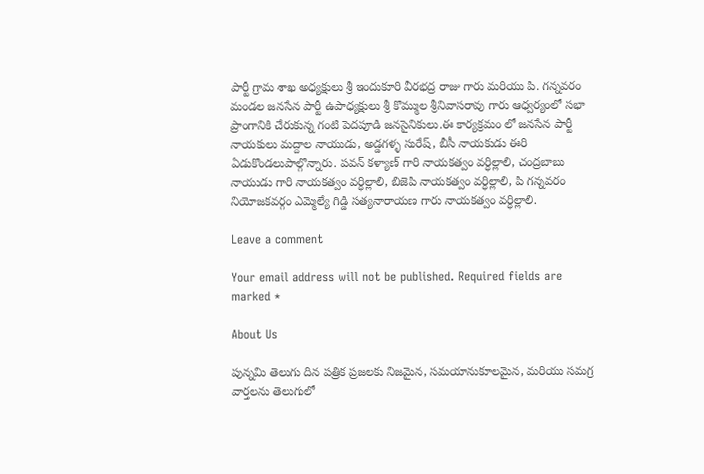పార్టీ గ్రామ శాఖ అధ్యక్షులు శ్రీ ఇందుకూరి వీరభద్ర రాజు గారు మరియు పి. గన్నవరం మండల జనసేన పార్టీ ఉపాధ్యక్షులు శ్రీ కొమ్ముల శ్రీనివాసరావు గారు ఆధ్వర్యంలో సభా ప్రాంగానికి చేరుకున్న గంటి పెదపూడి జనసైనికులు.ఈ కార్యక్రమం లో జనసేన పార్టీ నాయకులు మద్దాల నాయుడు, అడ్డగళ్ళ సురేష్, బీసీ నాయకుడు ఈరి ఏడుకొండలుపాల్గొన్నారు. పవన్ కళ్యాణ్ గారి నాయకత్వం వర్ధిల్లాలి, చంద్రబాబు నాయుడు గారి నాయకత్వం వర్ధిల్లాలి, బిజెపి నాయకత్వం వర్ధిల్లాలి, పి గన్నవరం నియోజకవర్గం ఎమ్మెల్యే గిడ్డి సత్యనారాయణ గారు నాయకత్వం వర్ధిల్లాలి.

Leave a comment

Your email address will not be published. Required fields are marked *

About Us

పున్నమి తెలుగు దిన పత్రిక ప్రజలకు నిజమైన, సమయానుకూలమైన, మరియు సమగ్ర వార్తలను తెలుగులో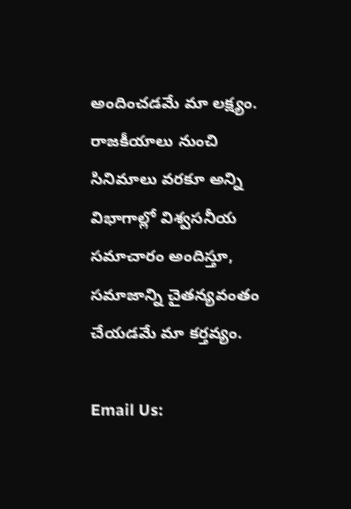అందించడమే మా లక్ష్యం.
రాజకీయాలు నుంచి సినిమాలు వరకూ అన్ని విభాగాల్లో విశ్వసనీయ సమాచారం అందిస్తూ, సమాజాన్ని చైతన్యవంతం చేయడమే మా కర్తవ్యం.

Email Us: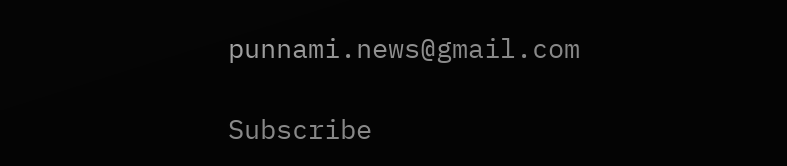punnami.news@gmail.com

Subscribe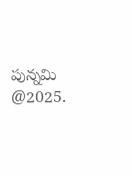పున్నమి  @2025.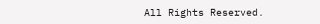All Rights Reserved.